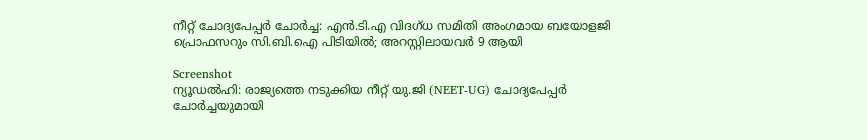നീറ്റ് ചോദ്യപേപ്പർ ചോർച്ച: എൻ.ടി.എ വിദഗ്ധ സമിതി അംഗമായ ബയോളജി പ്രൊഫസറും സി.ബി.ഐ പിടിയിൽ; അറസ്റ്റിലായവർ 9 ആയി

Screenshot
ന്യൂഡൽഹി: രാജ്യത്തെ നടുക്കിയ നീറ്റ് യു.ജി (NEET-UG) ചോദ്യപേപ്പർ ചോർച്ചയുമായി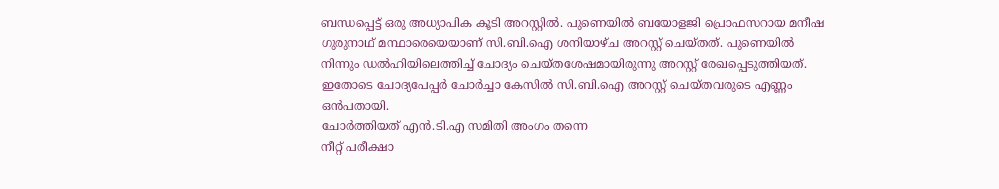ബന്ധപ്പെട്ട് ഒരു അധ്യാപിക കൂടി അറസ്റ്റിൽ. പുണെയിൽ ബയോളജി പ്രൊഫസറായ മനീഷ ഗുരുനാഥ് മന്ഥാരെയെയാണ് സി.ബി.ഐ ശനിയാഴ്ച അറസ്റ്റ് ചെയ്തത്. പുണെയിൽ നിന്നും ഡൽഹിയിലെത്തിച്ച് ചോദ്യം ചെയ്തശേഷമായിരുന്നു അറസ്റ്റ് രേഖപ്പെടുത്തിയത്. ഇതോടെ ചോദ്യപേപ്പർ ചോർച്ചാ കേസിൽ സി.ബി.ഐ അറസ്റ്റ് ചെയ്തവരുടെ എണ്ണം ഒൻപതായി.
ചോർത്തിയത് എൻ.ടി.എ സമിതി അംഗം തന്നെ
നീറ്റ് പരീക്ഷാ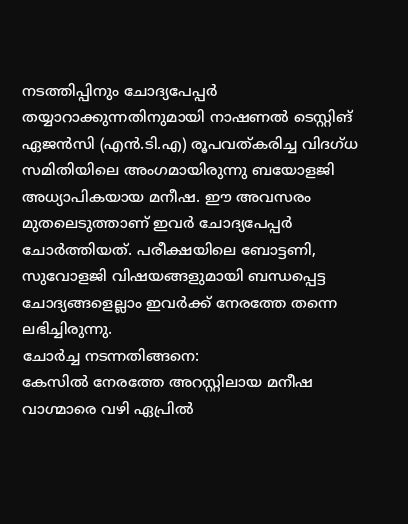നടത്തിപ്പിനും ചോദ്യപേപ്പർ തയ്യാറാക്കുന്നതിനുമായി നാഷണൽ ടെസ്റ്റിങ് ഏജൻസി (എൻ.ടി.എ) രൂപവത്കരിച്ച വിദഗ്ധ സമിതിയിലെ അംഗമായിരുന്നു ബയോളജി അധ്യാപികയായ മനീഷ. ഈ അവസരം മുതലെടുത്താണ് ഇവർ ചോദ്യപേപ്പർ ചോർത്തിയത്. പരീക്ഷയിലെ ബോട്ടണി, സുവോളജി വിഷയങ്ങളുമായി ബന്ധപ്പെട്ട ചോദ്യങ്ങളെല്ലാം ഇവർക്ക് നേരത്തേ തന്നെ ലഭിച്ചിരുന്നു.
ചോർച്ച നടന്നതിങ്ങനെ:
കേസിൽ നേരത്തേ അറസ്റ്റിലായ മനീഷ വാഗ്മാരെ വഴി ഏപ്രിൽ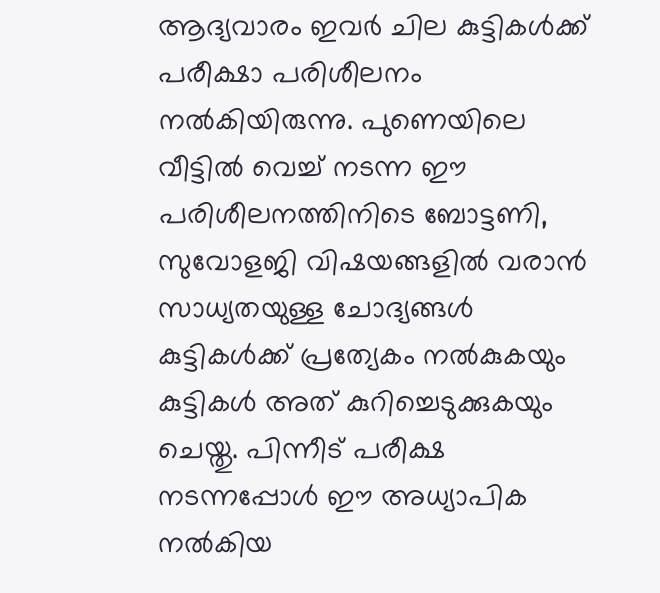ആദ്യവാരം ഇവർ ചില കുട്ടികൾക്ക് പരീക്ഷാ പരിശീലനം നൽകിയിരുന്നു. പുണെയിലെ വീട്ടിൽ വെച്ച് നടന്ന ഈ പരിശീലനത്തിനിടെ ബോട്ടണി, സുവോളജി വിഷയങ്ങളിൽ വരാൻ സാധ്യതയുള്ള ചോദ്യങ്ങൾ കുട്ടികൾക്ക് പ്രത്യേകം നൽകുകയും കുട്ടികൾ അത് കുറിച്ചെടുക്കുകയും ചെയ്തു. പിന്നീട് പരീക്ഷ നടന്നപ്പോൾ ഈ അധ്യാപിക നൽകിയ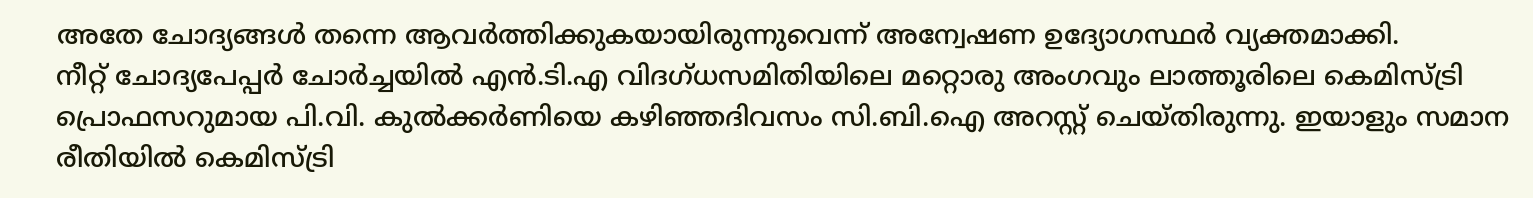അതേ ചോദ്യങ്ങൾ തന്നെ ആവർത്തിക്കുകയായിരുന്നുവെന്ന് അന്വേഷണ ഉദ്യോഗസ്ഥർ വ്യക്തമാക്കി.
നീറ്റ് ചോദ്യപേപ്പർ ചോർച്ചയിൽ എൻ.ടി.എ വിദഗ്ധസമിതിയിലെ മറ്റൊരു അംഗവും ലാത്തൂരിലെ കെമിസ്ട്രി പ്രൊഫസറുമായ പി.വി. കുൽക്കർണിയെ കഴിഞ്ഞദിവസം സി.ബി.ഐ അറസ്റ്റ് ചെയ്തിരുന്നു. ഇയാളും സമാന രീതിയിൽ കെമിസ്ട്രി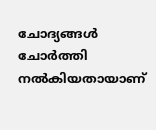ചോദ്യങ്ങൾ ചോർത്തി നൽകിയതായാണ്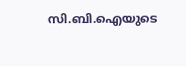സി.ബി.ഐയുടെ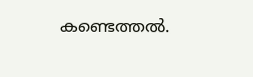കണ്ടെത്തൽ.